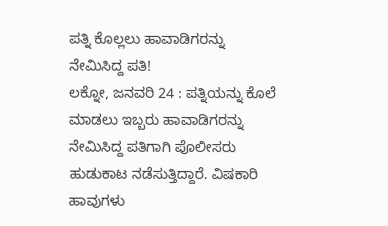ಪತ್ನಿ ಕೊಲ್ಲಲು ಹಾವಾಡಿಗರನ್ನು ನೇಮಿಸಿದ್ದ ಪತಿ!
ಲಕ್ನೋ, ಜನವರಿ 24 : ಪತ್ನಿಯನ್ನು ಕೊಲೆ ಮಾಡಲು ಇಬ್ಬರು ಹಾವಾಡಿಗರನ್ನು ನೇಮಿಸಿದ್ದ ಪತಿಗಾಗಿ ಪೊಲೀಸರು ಹುಡುಕಾಟ ನಡೆಸುತ್ತಿದ್ದಾರೆ. ವಿಷಕಾರಿ ಹಾವುಗಳು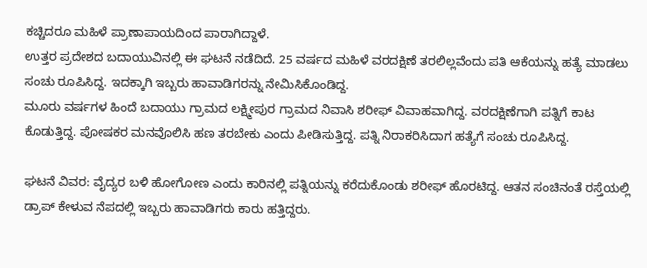ಕಚ್ಚಿದರೂ ಮಹಿಳೆ ಪ್ರಾಣಾಪಾಯದಿಂದ ಪಾರಾಗಿದ್ದಾಳೆ.
ಉತ್ತರ ಪ್ರದೇಶದ ಬದಾಯುವಿನಲ್ಲಿ ಈ ಘಟನೆ ನಡೆದಿದೆ. 25 ವರ್ಷದ ಮಹಿಳೆ ವರದಕ್ಷಿಣೆ ತರಲಿಲ್ಲವೆಂದು ಪತಿ ಆಕೆಯನ್ನು ಹತ್ಯೆ ಮಾಡಲು ಸಂಚು ರೂಪಿಸಿದ್ದ. ಇದಕ್ಕಾಗಿ ಇಬ್ಬರು ಹಾವಾಡಿಗರನ್ನು ನೇಮಿಸಿಕೊಂಡಿದ್ದ.
ಮೂರು ವರ್ಷಗಳ ಹಿಂದೆ ಬದಾಯು ಗ್ರಾಮದ ಲಕ್ಷ್ಮೀಪುರ ಗ್ರಾಮದ ನಿವಾಸಿ ಶರೀಫ್ ವಿವಾಹವಾಗಿದ್ದ. ವರದಕ್ಷಿಣೆಗಾಗಿ ಪತ್ನಿಗೆ ಕಾಟ ಕೊಡುತ್ತಿದ್ದ. ಪೋಷಕರ ಮನವೊಲಿಸಿ ಹಣ ತರಬೇಕು ಎಂದು ಪೀಡಿಸುತ್ತಿದ್ದ. ಪತ್ನಿ ನಿರಾಕರಿಸಿದಾಗ ಹತ್ಯೆಗೆ ಸಂಚು ರೂಪಿಸಿದ್ದ.

ಘಟನೆ ವಿವರ: ವೈದ್ಯರ ಬಳಿ ಹೋಗೋಣ ಎಂದು ಕಾರಿನಲ್ಲಿ ಪತ್ನಿಯನ್ನು ಕರೆದುಕೊಂಡು ಶರೀಫ್ ಹೊರಟಿದ್ದ. ಆತನ ಸಂಚಿನಂತೆ ರಸ್ತೆಯಲ್ಲಿ ಡ್ರಾಪ್ ಕೇಳುವ ನೆಪದಲ್ಲಿ ಇಬ್ಬರು ಹಾವಾಡಿಗರು ಕಾರು ಹತ್ತಿದ್ದರು.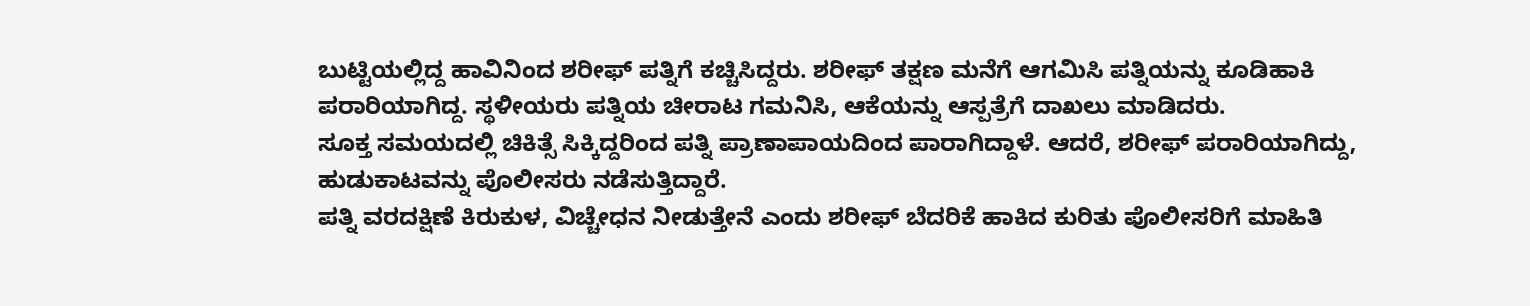ಬುಟ್ಟಿಯಲ್ಲಿದ್ದ ಹಾವಿನಿಂದ ಶರೀಫ್ ಪತ್ನಿಗೆ ಕಚ್ಚಿಸಿದ್ದರು. ಶರೀಫ್ ತಕ್ಷಣ ಮನೆಗೆ ಆಗಮಿಸಿ ಪತ್ನಿಯನ್ನು ಕೂಡಿಹಾಕಿ ಪರಾರಿಯಾಗಿದ್ದ. ಸ್ಥಳೀಯರು ಪತ್ನಿಯ ಚೀರಾಟ ಗಮನಿಸಿ, ಆಕೆಯನ್ನು ಆಸ್ಪತ್ರೆಗೆ ದಾಖಲು ಮಾಡಿದರು.
ಸೂಕ್ತ ಸಮಯದಲ್ಲಿ ಚಿಕಿತ್ಸೆ ಸಿಕ್ಕಿದ್ದರಿಂದ ಪತ್ನಿ ಪ್ರಾಣಾಪಾಯದಿಂದ ಪಾರಾಗಿದ್ದಾಳೆ. ಆದರೆ, ಶರೀಫ್ ಪರಾರಿಯಾಗಿದ್ದು, ಹುಡುಕಾಟವನ್ನು ಪೊಲೀಸರು ನಡೆಸುತ್ತಿದ್ದಾರೆ.
ಪತ್ನಿ ವರದಕ್ಷಿಣೆ ಕಿರುಕುಳ, ವಿಚ್ಚೇಧನ ನೀಡುತ್ತೇನೆ ಎಂದು ಶರೀಫ್ ಬೆದರಿಕೆ ಹಾಕಿದ ಕುರಿತು ಪೊಲೀಸರಿಗೆ ಮಾಹಿತಿ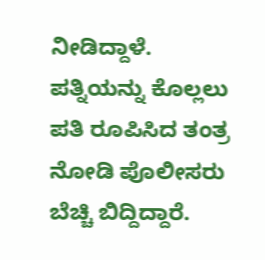ನೀಡಿದ್ದಾಳೆ. ಪತ್ನಿಯನ್ನು ಕೊಲ್ಲಲು ಪತಿ ರೂಪಿಸಿದ ತಂತ್ರ ನೋಡಿ ಪೊಲೀಸರು ಬೆಚ್ಚಿ ಬಿದ್ದಿದ್ದಾರೆ.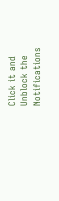Click it and Unblock the Notifications